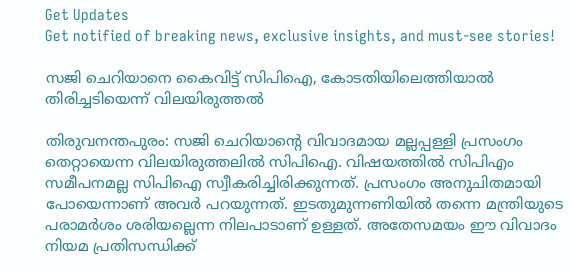Get Updates
Get notified of breaking news, exclusive insights, and must-see stories!

സജി ചെറിയാനെ കൈവിട്ട് സിപിഐ, കോടതിയിലെത്തിയാല്‍ തിരിച്ചടിയെന്ന് വിലയിരുത്തല്‍

തിരുവനന്തപുരം: സജി ചെറിയാന്റെ വിവാദമായ മല്ലപ്പള്ളി പ്രസംഗം തെറ്റായെന്ന വിലയിരുത്തലില്‍ സിപിഐ. വിഷയത്തില്‍ സിപിഎം സമീപനമല്ല സിപിഐ സ്വീകരിച്ചിരിക്കുന്നത്. പ്രസംഗം അനുചിതമായി പോയെന്നാണ് അവര്‍ പറയുന്നത്. ഇടതുമുന്നണിയില്‍ തന്നെ മന്ത്രിയുടെ പരാമര്‍ശം ശരിയല്ലെന്ന നിലപാടാണ് ഉള്ളത്. അതേസമയം ഈ വിവാദം നിയമ പ്രതിസന്ധിക്ക്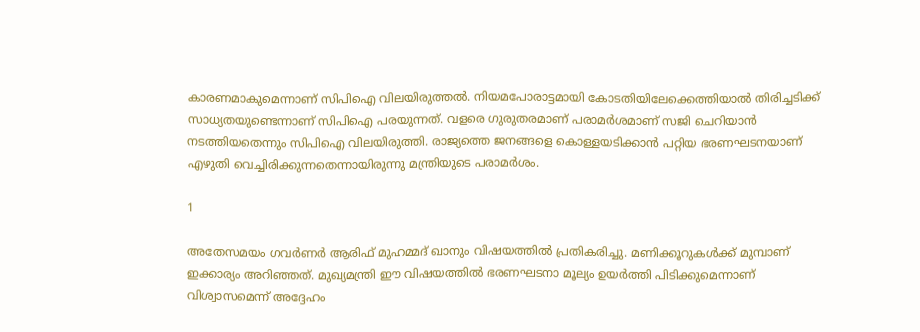കാരണമാകുമെന്നാണ് സിപിഐ വിലയിരുത്തല്‍. നിയമപോരാട്ടമായി കോടതിയിലേക്കെത്തിയാല്‍ തിരിച്ചടിക്ക് സാധ്യതയുണ്ടെന്നാണ് സിപിഐ പരയുന്നത്. വളരെ ഗുരുതരമാണ് പരാമര്‍ശമാണ് സജി ചെറിയാന്‍ നടത്തിയതെന്നും സിപിഐ വിലയിരുത്തി. രാജ്യത്തെ ജനങ്ങളെ കൊള്ളയടിക്കാന്‍ പറ്റിയ ഭരണഘടനയാണ് എഴുതി വെച്ചിരിക്കുന്നതെന്നായിരുന്നു മന്ത്രിയുടെ പരാമര്‍ശം.

1

അതേസമയം ഗവര്‍ണര്‍ ആരിഫ് മുഹമ്മദ് ഖാനും വിഷയത്തില്‍ പ്രതികരിച്ചു. മണിക്കൂറുകള്‍ക്ക് മുമ്പാണ് ഇക്കാര്യം അറിഞ്ഞത്. മുഖ്യമന്ത്രി ഈ വിഷയത്തില്‍ ഭരണഘടനാ മൂല്യം ഉയര്‍ത്തി പിടിക്കുമെന്നാണ് വിശ്വാസമെന്ന് അദ്ദേഹം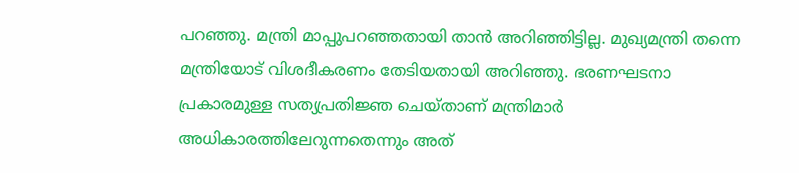പറഞ്ഞു. മന്ത്രി മാപ്പുപറഞ്ഞതായി താന്‍ അറിഞ്ഞിട്ടില്ല. മുഖ്യമന്ത്രി തന്നെ മന്ത്രിയോട് വിശദീകരണം തേടിയതായി അറിഞ്ഞു. ഭരണഘടനാ പ്രകാരമുള്ള സത്യപ്രതിജ്ഞ ചെയ്താണ് മന്ത്രിമാര്‍ അധികാരത്തിലേറുന്നതെന്നും അത്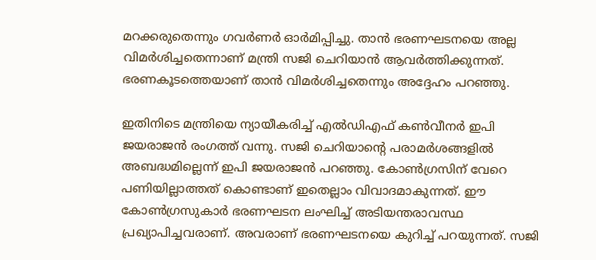മറക്കരുതെന്നും ഗവര്‍ണര്‍ ഓര്‍മിപ്പിച്ചു. താന്‍ ഭരണഘടനയെ അല്ല വിമര്‍ശിച്ചതെന്നാണ് മന്ത്രി സജി ചെറിയാന്‍ ആവര്‍ത്തിക്കുന്നത്. ഭരണകൂടത്തെയാണ് താന്‍ വിമര്‍ശിച്ചതെന്നും അദ്ദേഹം പറഞ്ഞു.

ഇതിനിടെ മന്ത്രിയെ ന്യായീകരിച്ച് എല്‍ഡിഎഫ് കണ്‍വീനര്‍ ഇപി ജയരാജന്‍ രംഗത്ത് വന്നു. സജി ചെറിയാന്റെ പരാമര്‍ശങ്ങളില്‍ അബദ്ധമില്ലെന്ന് ഇപി ജയരാജന്‍ പറഞ്ഞു. കോണ്‍ഗ്രസിന് വേറെ പണിയില്ലാത്തത് കൊണ്ടാണ് ഇതെല്ലാം വിവാദമാകുന്നത്. ഈ കോണ്‍ഗ്രസുകാര്‍ ഭരണഘടന ലംഘിച്ച് അടിയന്തരാവസ്ഥ പ്രഖ്യാപിച്ചവരാണ്. അവരാണ് ഭരണഘടനയെ കുറിച്ച് പറയുന്നത്. സജി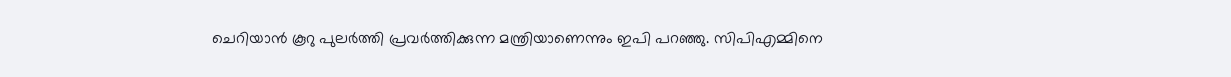ചെറിയാന്‍ കൂറു പുലര്‍ത്തി പ്രവര്‍ത്തിക്കുന്ന മന്ത്രിയാണെന്നും ഇപി പറഞ്ഞു. സിപിഎമ്മിനെ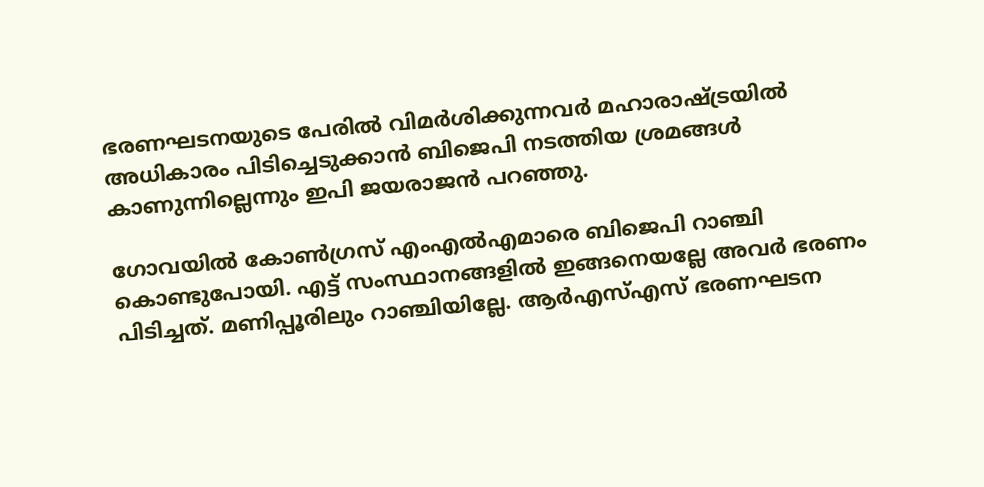ഭരണഘടനയുടെ പേരില്‍ വിമര്‍ശിക്കുന്നവര്‍ മഹാരാഷ്ട്രയില്‍ അധികാരം പിടിച്ചെടുക്കാന്‍ ബിജെപി നടത്തിയ ശ്രമങ്ങള്‍ കാണുന്നില്ലെന്നും ഇപി ജയരാജന്‍ പറഞ്ഞു.

ഗോവയില്‍ കോണ്‍ഗ്രസ് എംഎല്‍എമാരെ ബിജെപി റാഞ്ചി കൊണ്ടുപോയി. എട്ട് സംസ്ഥാനങ്ങളില്‍ ഇങ്ങനെയല്ലേ അവര്‍ ഭരണം പിടിച്ചത്. മണിപ്പൂരിലും റാഞ്ചിയില്ലേ. ആര്‍എസ്എസ് ഭരണഘടന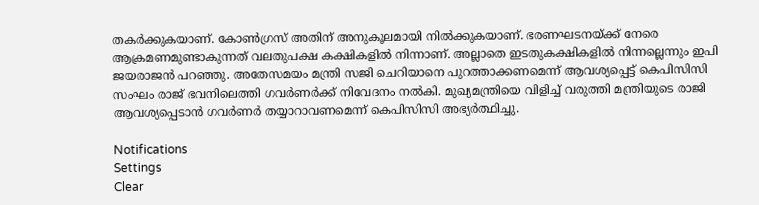തകര്‍ക്കുകയാണ്. കോണ്‍ഗ്രസ് അതിന് അനുകൂലമായി നില്‍ക്കുകയാണ്. ഭരണഘടനയ്ക്ക് നേരെ ആക്രമണമുണ്ടാകുന്നത് വലതുപക്ഷ കക്ഷികളില്‍ നിന്നാണ്. അല്ലാതെ ഇടതുകക്ഷികളില്‍ നിന്നല്ലെന്നും ഇപി ജയരാജന്‍ പറഞ്ഞു. അതേസമയം മന്ത്രി സജി ചെറിയാനെ പുറത്താക്കണമെന്ന് ആവശ്യപ്പെട്ട് കെപിസിസി സംഘം രാജ് ഭവനിലെത്തി ഗവര്‍ണര്‍ക്ക് നിവേദനം നല്‍കി. മുഖ്യമന്ത്രിയെ വിളിച്ച് വരുത്തി മന്ത്രിയുടെ രാജി ആവശ്യപ്പെടാന്‍ ഗവര്‍ണര്‍ തയ്യാറാവണമെന്ന് കെപിസിസി അഭ്യര്‍ത്ഥിച്ചു.

Notifications
Settings
Clear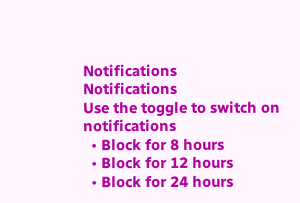Notifications
Notifications
Use the toggle to switch on notifications
  • Block for 8 hours
  • Block for 12 hours
  • Block for 24 hours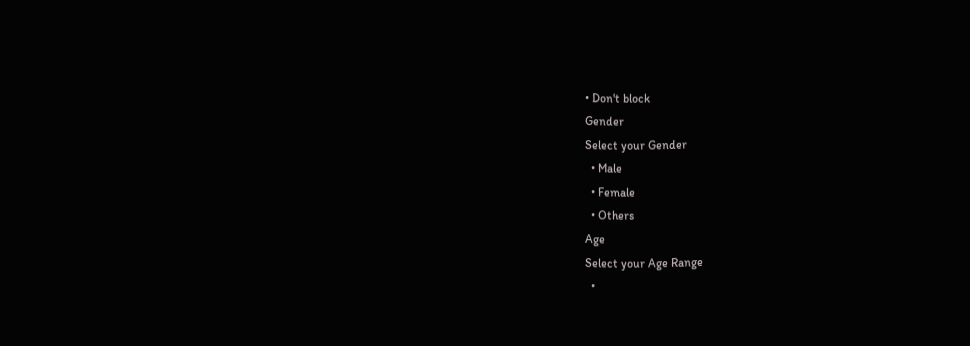• Don't block
Gender
Select your Gender
  • Male
  • Female
  • Others
Age
Select your Age Range
  •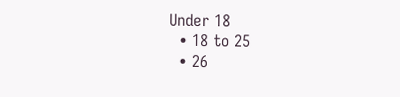Under 18
  • 18 to 25
  • 26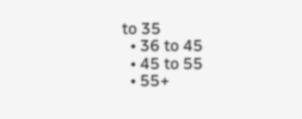to 35
  • 36 to 45
  • 45 to 55
  • 55+